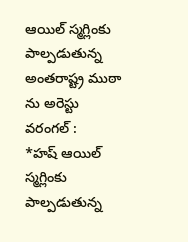ఆయిల్ స్మగ్లింకు పాల్పడుతున్న అంతరాష్ట్ర ముఠా ను అరెస్టు
వరంగల్ :
*హష్ ఆయిల్ స్మగ్లింకు పాల్పడుతున్న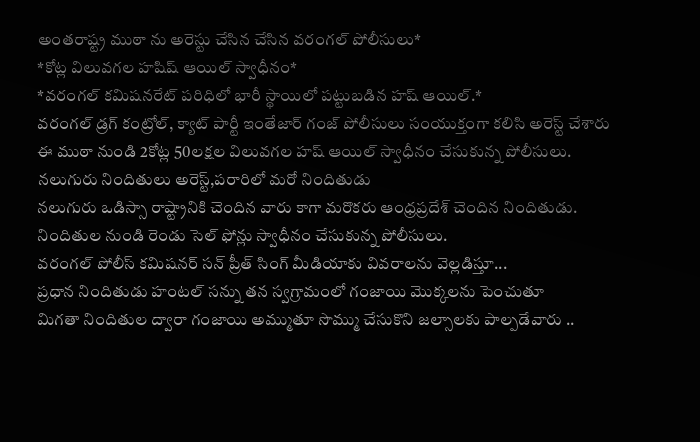అంతరాష్ట్ర ముఠా ను అరెస్టు చేసిన చేసిన వరంగల్ పోలీసులు*
*కోట్ల విలువగల హషిష్ ఆయిల్ స్వాధీనం*
*వరంగల్ కమిషనరేట్ పరిధిలో భారీ స్థాయిలో పట్టుబడిన హష్ ఆయిల్.*
వరంగల్ డ్రగ్ కంట్రోల్, క్యాట్ పార్టీ ఇంతేజార్ గంజ్ పోలీసులు సంయుక్తంగా కలిసి అరెస్ట్ చేశారు
ఈ ముఠా నుండి 2కోట్ల 50లక్షల విలువగల హష్ ఆయిల్ స్వాధీనం చేసుకున్న పోలీసులు.
నలుగురు నిందితులు అరెస్ట్,పరారిలో మరో నిందితుడు
నలుగురు ఒడిస్సా రాష్ట్రానికి చెందిన వారు కాగా మరొకరు ఆంధ్రప్రదేశ్ చెందిన నిందితుడు.
నిందితుల నుండి రెండు సెల్ ఫోన్లు స్వాధీనం చేసుకున్న పోలీసులు.
వరంగల్ పోలీస్ కమిషనర్ సన్ ప్రీత్ సింగ్ మీడియాకు వివరాలను వెల్లడిస్తూ...
ప్రధాన నిందితుడు హంటల్ సన్ను తన స్వగ్రామంలో గంజాయి మొక్కలను పెంచుతూ
మిగతా నిందితుల ద్వారా గంజాయి అమ్ముతూ సొమ్ము చేసుకొని జల్సాలకు పాల్పడేవారు ..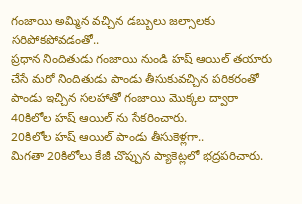గంజాయి అమ్మిన వచ్చిన డబ్బులు జల్సాలకు సరిపోకపోవడంతో..
ప్రధాన నిందితుడు గంజాయి నుండి హష్ ఆయిల్ తయారు చేసే మరో నిందితుడు పాండు తీసుకువచ్చిన పరికరంతో
పాండు ఇచ్చిన సలహాతో గంజాయి మొక్కల ద్వారా 40కిలోల హష్ ఆయిల్ ను సేకరించారు.
20కిలోల హష్ ఆయిల్ పాండు తీసుకెళ్లగా..
మిగతా 20కిలోలు కేజీ చొప్పున ప్యాకెట్లలో భద్రపరిచారు.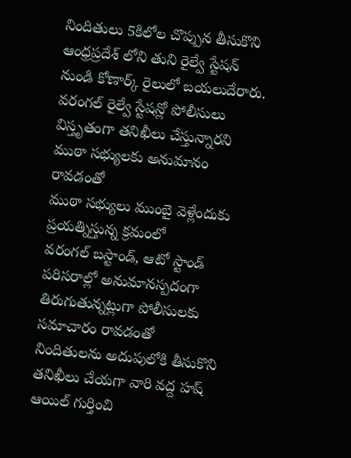నిందితులు 5కిలోల చొప్పున తీసుకొని ఆంధ్రప్రదేశ్ లోని తుని రైల్వే స్టేషన్ నుండి కోణార్క్ రైలులో బయలుదేరారు.
వరంగల్ రైల్వే స్టేషన్లో పోలీసులు విస్తృతంగా తనిఖీలు చేస్తున్నారని ముఠా సభ్యులకు అనుమానం రావడంతో
ముఠా సభ్యులు ముంబై వెళ్లేందుకు ప్రయత్నిస్తున్న క్రమంలో
వరంగల్ బస్టాండ్, ఆటో స్టాండ్ పరిసరాల్లో అనుమానస్పదంగా తిరుగుతున్నట్లుగా పోలీసులకు సమాచారం రావడంతో
నిందితులను అదుపులోకి తీసుకొని తనిఖీలు చేయగా వారి వద్ద హష్ ఆయిల్ గుర్తించి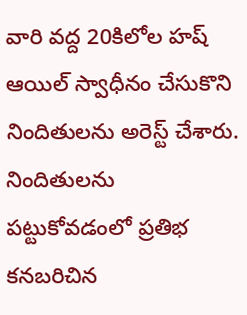వారి వద్ద 20కిలోల హష్ ఆయిల్ స్వాధీనం చేసుకొని నిందితులను అరెస్ట్ చేశారు.
నిందితులను పట్టుకోవడంలో ప్రతిభ కనబరిచిన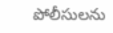పోలీసులను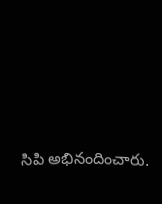సిపి అభినందించారు.